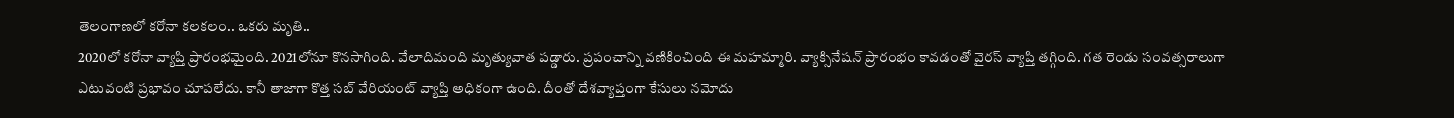తెలంగాణలో కరోనా కలకలం.. ఒకరు మృతి..
2020లో కరోనా వ్యాప్తి ప్రారంభమైంది. 2021లోనూ కొనసాగింది. వేలాదిమంది మృత్యువాత పడ్డారు. ప్రపంచాన్ని వణికించింది ఈ మహమ్మారి. వ్యాక్సినేషన్ ప్రారంభం కావడంతో వైరస్ వ్యాప్తి తగ్గింది. గత రెండు సంవత్సరాలుగా ఎటువంటి ప్రభావం చూపలేదు. కానీ తాజాగా కొత్త సబ్ వేరియంట్ వ్యాప్తి అధికంగా ఉంది. దీంతో దేశవ్యాప్తంగా కేసులు నమోదు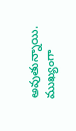అవుతున్నాయి. ముఖ్యంగా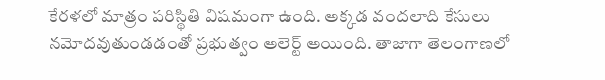కేరళలో మాత్రం పరిస్థితి విషమంగా ఉంది. అక్కడ వందలాది కేసులు నమోదవుతుండడంతో ప్రభుత్వం అలెర్ట్ అయింది. తాజాగా తెలంగాణలో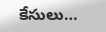కేసులు…